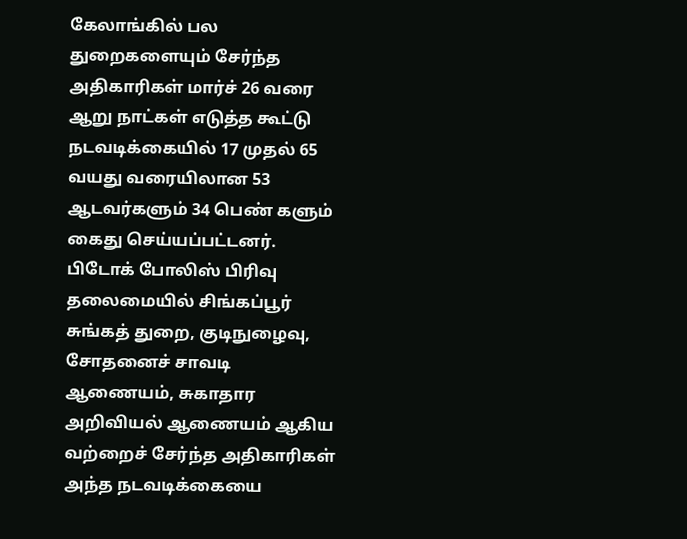கேலாங்கில் பல துறைகளையும் சேர்ந்த அதிகாரிகள் மார்ச் 26 வரை ஆறு நாட்கள் எடுத்த கூட்டு நடவடிக்கையில் 17 முதல் 65 வயது வரையிலான 53 ஆடவர்களும் 34 பெண் களும் கைது செய்யப்பட்டனர். பிடோக் போலிஸ் பிரிவு தலைமையில் சிங்கப்பூர் சுங்கத் துறை, குடிநுழைவு, சோதனைச் சாவடி ஆணையம், சுகாதார அறிவியல் ஆணையம் ஆகிய வற்றைச் சேர்ந்த அதிகாரிகள் அந்த நடவடிக்கையை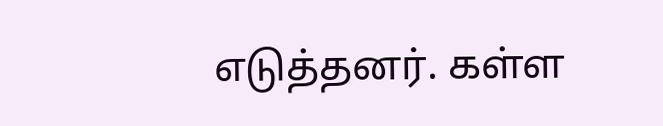எடுத்தனர். கள்ள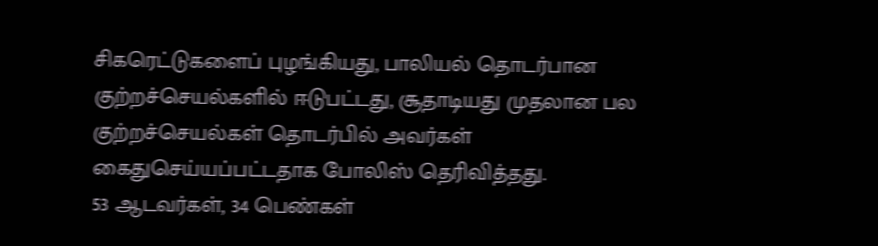சிகரெட்டுகளைப் புழங்கியது, பாலியல் தொடர்பான குற்றச்செயல்களில் ஈடுபட்டது, சூதாடியது முதலான பல குற்றச்செயல்கள் தொடர்பில் அவர்கள் கைதுசெய்யப்பட்டதாக போலிஸ் தெரிவித்தது.
53 ஆடவர்கள், 34 பெண்கள்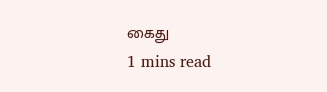கைது
1 mins read